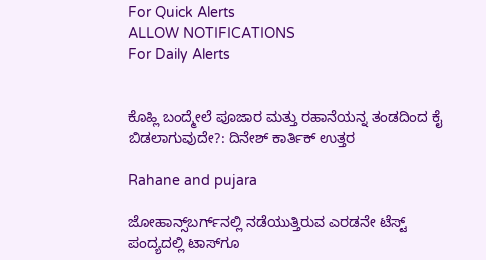For Quick Alerts
ALLOW NOTIFICATIONS
For Daily Alerts


ಕೊಹ್ಲಿ ಬಂದ್ಮೇಲೆ ಪೂಜಾರ ಮತ್ತು ರಹಾನೆಯನ್ನ ತಂಡದಿಂದ ಕೈ ಬಿಡಲಾಗುವುದೇ?: ದಿನೇಶ್ ಕಾರ್ತಿಕ್ ಉತ್ತರ

Rahane and pujara

ಜೋಹಾನ್ಸ್‌ಬರ್ಗ್‌ನಲ್ಲಿ ನಡೆಯುತ್ತಿರುವ ಎರಡನೇ ಟೆಸ್ಟ್ ಪಂದ್ಯದಲ್ಲಿ ಟಾಸ್‌ಗೂ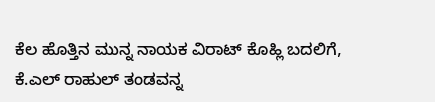ಕೆಲ ಹೊತ್ತಿನ ಮುನ್ನ ನಾಯಕ ವಿರಾಟ್ ಕೊಹ್ಲಿ ಬದಲಿಗೆ, ಕೆ.ಎಲ್ ರಾಹುಲ್ ತಂಡವನ್ನ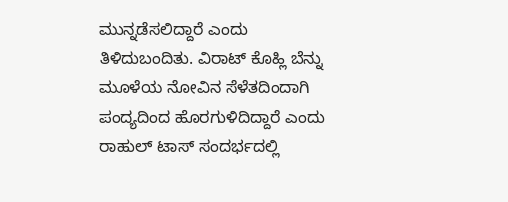ಮುನ್ನಡೆಸಲಿದ್ದಾರೆ ಎಂದು ತಿಳಿದುಬಂದಿತು. ವಿರಾಟ್ ಕೊಹ್ಲಿ ಬೆನ್ನು ಮೂಳೆಯ ನೋವಿನ ಸೆಳೆತದಿಂದಾಗಿ ಪಂದ್ಯದಿಂದ ಹೊರಗುಳಿದಿದ್ದಾರೆ ಎಂದು ರಾಹುಲ್ ಟಾಸ್‌ ಸಂದರ್ಭದಲ್ಲಿ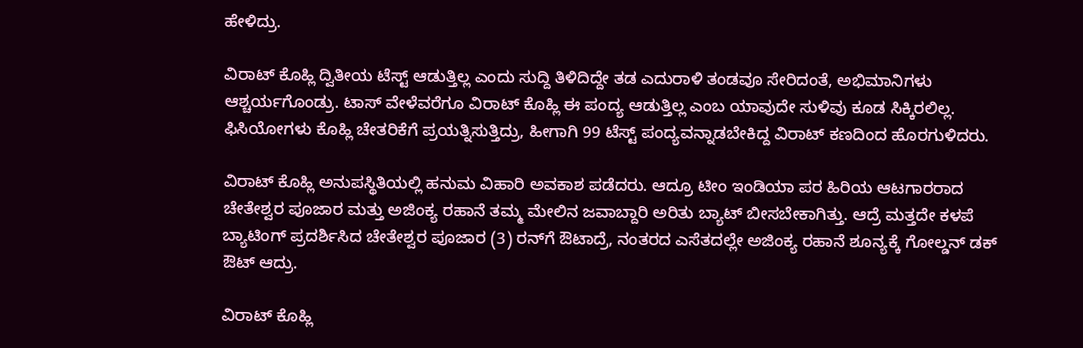ಹೇಳಿದ್ರು.

ವಿರಾಟ್ ಕೊಹ್ಲಿ ದ್ವಿತೀಯ ಟೆಸ್ಟ್ ಆಡುತ್ತಿಲ್ಲ ಎಂದು ಸುದ್ದಿ ತಿಳಿದಿದ್ದೇ ತಡ ಎದುರಾಳಿ ತಂಡವೂ ಸೇರಿದಂತೆ, ಅಭಿಮಾನಿಗಳು ಆಶ್ಚರ್ಯಗೊಂಡ್ರು. ಟಾಸ್‌ ವೇಳೆವರೆಗೂ ವಿರಾಟ್ ಕೊಹ್ಲಿ ಈ ಪಂದ್ಯ ಆಡುತ್ತಿಲ್ಲ ಎಂಬ ಯಾವುದೇ ಸುಳಿವು ಕೂಡ ಸಿಕ್ಕಿರಲಿಲ್ಲ. ಫಿಸಿಯೋಗಳು ಕೊಹ್ಲಿ ಚೇತರಿಕೆಗೆ ಪ್ರಯತ್ನಿಸುತ್ತಿದ್ರು, ಹೀಗಾಗಿ 99 ಟೆಸ್ಟ್ ಪಂದ್ಯವನ್ನಾಡಬೇಕಿದ್ದ ವಿರಾಟ್ ಕಣದಿಂದ ಹೊರಗುಳಿದರು.

ವಿರಾಟ್ ಕೊಹ್ಲಿ ಅನುಪಸ್ಥಿತಿಯಲ್ಲಿ ಹನುಮ ವಿಹಾರಿ ಅವಕಾಶ ಪಡೆದರು. ಆದ್ರೂ ಟೀಂ ಇಂಡಿಯಾ ಪರ ಹಿರಿಯ ಆಟಗಾರರಾದ ಚೇತೇಶ್ವರ ಪೂಜಾರ ಮತ್ತು ಅಜಿಂಕ್ಯ ರಹಾನೆ ತಮ್ಮ ಮೇಲಿನ ಜವಾಬ್ದಾರಿ ಅರಿತು ಬ್ಯಾಟ್ ಬೀಸಬೇಕಾಗಿತ್ತು. ಆದ್ರೆ ಮತ್ತದೇ ಕಳಪೆ ಬ್ಯಾಟಿಂಗ್ ಪ್ರದರ್ಶಿಸಿದ ಚೇತೇಶ್ವರ ಪೂಜಾರ (3) ರನ್‌ಗೆ ಔಟಾದ್ರೆ, ನಂತರದ ಎಸೆತದಲ್ಲೇ ಅಜಿಂಕ್ಯ ರಹಾನೆ ಶೂನ್ಯಕ್ಕೆ ಗೋಲ್ಡನ್ ಡಕ್ ಔಟ್‌ ಆದ್ರು.

ವಿರಾಟ್ ಕೊಹ್ಲಿ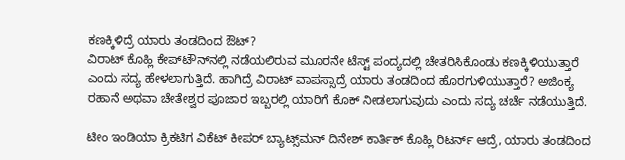ಕಣಕ್ಕಿಳಿದ್ರೆ ಯಾರು ತಂಡದಿಂದ ಔಟ್‌?
ವಿರಾಟ್ ಕೊಹ್ಲಿ ಕೇಪ್‌ಟೌನ್‌ನಲ್ಲಿ ನಡೆಯಲಿರುವ ಮೂರನೇ ಟೆಸ್ಟ್ ಪಂದ್ಯದಲ್ಲಿ ಚೇತರಿಸಿಕೊಂಡು ಕಣಕ್ಕಿಳಿಯುತ್ತಾರೆ ಎಂದು ಸದ್ಯ ಹೇಳಲಾಗುತ್ತಿದೆ. ಹಾಗಿದ್ರೆ ವಿರಾಟ್ ವಾಪಸ್ಸಾದ್ರೆ ಯಾರು ತಂಡದಿಂದ ಹೊರಗುಳಿಯುತ್ತಾರೆ? ಅಜಿಂಕ್ಯ ರಹಾನೆ ಅಥವಾ ಚೇತೇಶ್ವರ ಪೂಜಾರ ಇಬ್ಬರಲ್ಲಿ ಯಾರಿಗೆ ಕೊಕ್ ನೀಡಲಾಗುವುದು ಎಂದು ಸದ್ಯ ಚರ್ಚೆ ನಡೆಯುತ್ತಿದೆ.

ಟೀಂ ಇಂಡಿಯಾ ಕ್ರಿಕಟಿಗ ವಿಕೆಟ್ ಕೀಪರ್ ಬ್ಯಾಟ್ಸ್‌ಮನ್ ದಿನೇಶ್ ಕಾರ್ತಿಕ್ ಕೊಹ್ಲಿ ರಿಟರ್ನ್ ಆದ್ರೆ, ಯಾರು ತಂಡದಿಂದ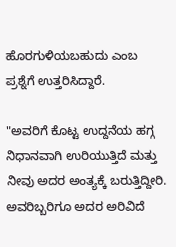ಹೊರಗುಳಿಯಬಹುದು ಎಂಬ ಪ್ರಶ್ನೆಗೆ ಉತ್ತರಿಸಿದ್ದಾರೆ.

"ಅವರಿಗೆ ಕೊಟ್ಟ ಉದ್ದನೆಯ ಹಗ್ಗ ನಿಧಾನವಾಗಿ ಉರಿಯುತ್ತಿದೆ ಮತ್ತು ನೀವು ಅದರ ಅಂತ್ಯಕ್ಕೆ ಬರುತ್ತಿದ್ದೀರಿ. ಅವರಿಬ್ಬರಿಗೂ ಅದರ ಅರಿವಿದೆ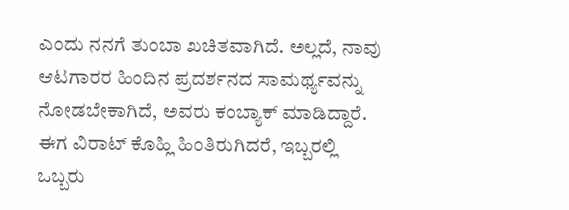ಎಂದು ನನಗೆ ತುಂಬಾ ಖಚಿತವಾಗಿದೆ. ಅಲ್ಲದೆ, ನಾವು ಆಟಗಾರರ ಹಿಂದಿನ ಪ್ರದರ್ಶನದ ಸಾಮರ್ಥ್ಯವನ್ನು ನೋಡಬೇಕಾಗಿದೆ, ಅವರು ಕಂಬ್ಯಾಕ್ ಮಾಡಿದ್ದಾರೆ. ಈಗ ವಿರಾಟ್ ಕೊಹ್ಲಿ ಹಿಂತಿರುಗಿದರೆ, ಇಬ್ಬರಲ್ಲಿ ಒಬ್ಬರು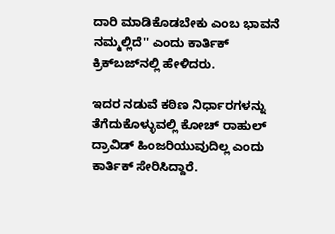ದಾರಿ ಮಾಡಿಕೊಡಬೇಕು ಎಂಬ ಭಾವನೆ ನಮ್ಮಲ್ಲಿದೆ'' ಎಂದು ಕಾರ್ತಿಕ್ ಕ್ರಿಕ್‌ಬಜ್‌ನಲ್ಲಿ ಹೇಳಿದರು.

ಇದರ ನಡುವೆ ಕಠಿಣ ನಿರ್ಧಾರಗಳನ್ನು ತೆಗೆದುಕೊಳ್ಳುವಲ್ಲಿ ಕೋಚ್ ರಾಹುಲ್ ದ್ರಾವಿಡ್ ಹಿಂಜರಿಯುವುದಿಲ್ಲ ಎಂದು ಕಾರ್ತಿಕ್ ಸೇರಿಸಿದ್ದಾರೆ.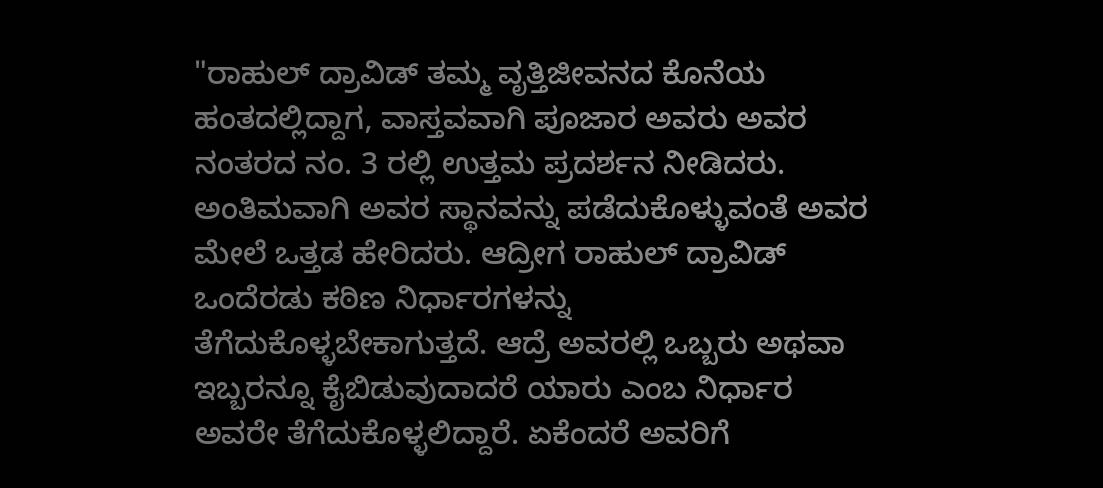"ರಾಹುಲ್ ದ್ರಾವಿಡ್ ತಮ್ಮ ವೃತ್ತಿಜೀವನದ ಕೊನೆಯ ಹಂತದಲ್ಲಿದ್ದಾಗ, ವಾಸ್ತವವಾಗಿ ಪೂಜಾರ ಅವರು ಅವರ ನಂತರದ ನಂ. 3 ರಲ್ಲಿ ಉತ್ತಮ ಪ್ರದರ್ಶನ ನೀಡಿದರು. ಅಂತಿಮವಾಗಿ ಅವರ ಸ್ಥಾನವನ್ನು ಪಡೆದುಕೊಳ್ಳುವಂತೆ ಅವರ ಮೇಲೆ ಒತ್ತಡ ಹೇರಿದರು. ಆದ್ರೀಗ ರಾಹುಲ್ ದ್ರಾವಿಡ್ ಒಂದೆರಡು ಕಠಿಣ ನಿರ್ಧಾರಗಳನ್ನು ತೆಗೆದುಕೊಳ್ಳಬೇಕಾಗುತ್ತದೆ. ಆದ್ರೆ ಅವರಲ್ಲಿ ಒಬ್ಬರು ಅಥವಾ ಇಬ್ಬರನ್ನೂ ಕೈಬಿಡುವುದಾದರೆ ಯಾರು ಎಂಬ ನಿರ್ಧಾರ ಅವರೇ ತೆಗೆದುಕೊಳ್ಳಲಿದ್ದಾರೆ. ಏಕೆಂದರೆ ಅವರಿಗೆ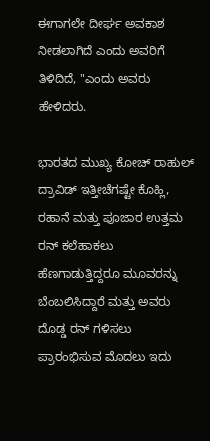ಈಗಾಗಲೇ ದೀರ್ಘ ಅವಕಾಶ ನೀಡಲಾಗಿದೆ ಎಂದು ಅವರಿಗೆ ತಿಳಿದಿದೆ, "ಎಂದು ಅವರು ಹೇಳಿದರು.

ಭಾರತದ ಮುಖ್ಯ ಕೋಚ್ ರಾಹುಲ್ ದ್ರಾವಿಡ್ ಇತ್ತೀಚೆಗಷ್ಟೇ ಕೊಹ್ಲಿ, ರಹಾನೆ ಮತ್ತು ಪೂಜಾರ ಉತ್ತಮ ರನ್ ಕಲೆಹಾಕಲು ಹೆಣಗಾಡುತ್ತಿದ್ದರೂ ಮೂವರನ್ನು ಬೆಂಬಲಿಸಿದ್ದಾರೆ ಮತ್ತು ಅವರು ದೊಡ್ಡ ರನ್ ಗಳಿಸಲು ಪ್ರಾರಂಭಿಸುವ ಮೊದಲು ಇದು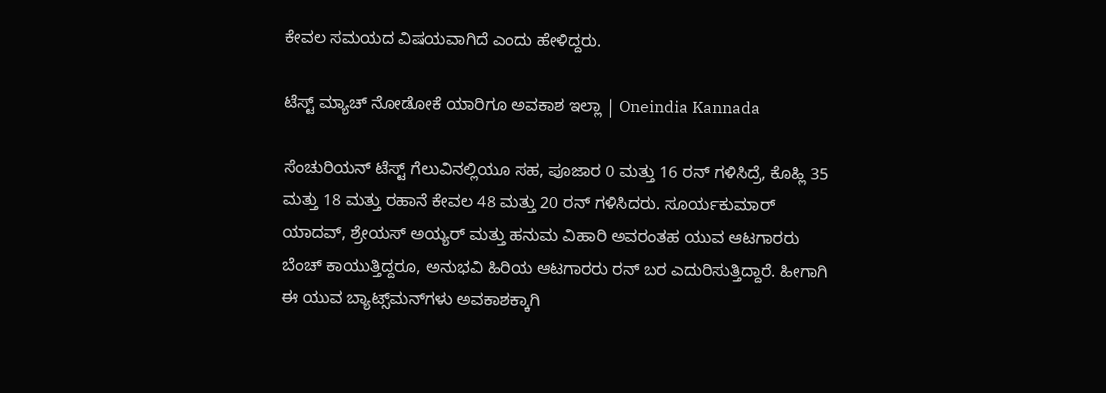ಕೇವಲ ಸಮಯದ ವಿಷಯವಾಗಿದೆ ಎಂದು ಹೇಳಿದ್ದರು.

ಟೆಸ್ಟ್ ಮ್ಯಾಚ್ ನೋಡೋಕೆ ಯಾರಿಗೂ ಅವಕಾಶ ಇಲ್ಲಾ | Oneindia Kannada

ಸೆಂಚುರಿಯನ್ ಟೆಸ್ಟ್ ಗೆಲುವಿನಲ್ಲಿಯೂ ಸಹ, ಪೂಜಾರ 0 ಮತ್ತು 16 ರನ್ ಗಳಿಸಿದ್ರೆ, ಕೊಹ್ಲಿ 35 ಮತ್ತು 18 ಮತ್ತು ರಹಾನೆ ಕೇವಲ 48 ಮತ್ತು 20 ರನ್ ಗಳಿಸಿದರು. ಸೂರ್ಯಕುಮಾರ್ ಯಾದವ್, ಶ್ರೇಯಸ್ ಅಯ್ಯರ್ ಮತ್ತು ಹನುಮ ವಿಹಾರಿ ಅವರಂತಹ ಯುವ ಆಟಗಾರರು ಬೆಂಚ್ ಕಾಯುತ್ತಿದ್ದರೂ, ಅನುಭವಿ ಹಿರಿಯ ಆಟಗಾರರು ರನ್ ಬರ ಎದುರಿಸುತ್ತಿದ್ದಾರೆ. ಹೀಗಾಗಿ ಈ ಯುವ ಬ್ಯಾಟ್ಸ್‌ಮನ್‌ಗಳು ಅವಕಾಶಕ್ಕಾಗಿ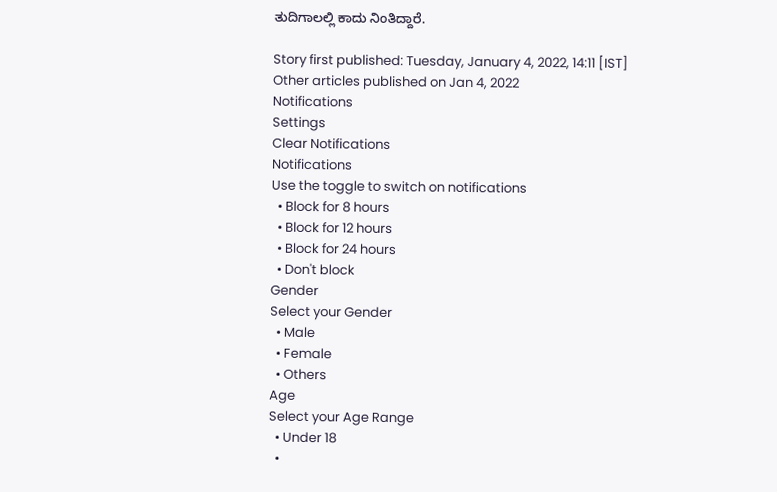ತುದಿಗಾಲಲ್ಲಿ ಕಾದು ನಿಂತಿದ್ದಾರೆ.

Story first published: Tuesday, January 4, 2022, 14:11 [IST]
Other articles published on Jan 4, 2022
Notifications
Settings
Clear Notifications
Notifications
Use the toggle to switch on notifications
  • Block for 8 hours
  • Block for 12 hours
  • Block for 24 hours
  • Don't block
Gender
Select your Gender
  • Male
  • Female
  • Others
Age
Select your Age Range
  • Under 18
  •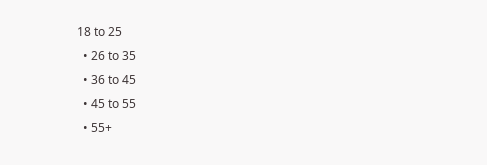18 to 25
  • 26 to 35
  • 36 to 45
  • 45 to 55
  • 55+